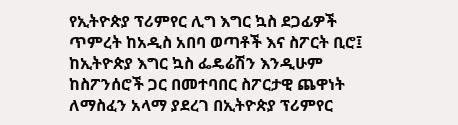የኢትዮጵያ ፕሪምየር ሊግ እግር ኳስ ደጋፊዎች ጥምረት ከአዲስ አበባ ወጣቶች እና ስፖርት ቢሮ፤ ከኢትዮጵያ እግር ኳስ ፌዴሬሽን እንዲሁም ከስፖንሰሮች ጋር በመተባበር ስፖርታዊ ጨዋነት ለማስፈን አላማ ያደረገ በኢትዮጵያ ፕሪምየር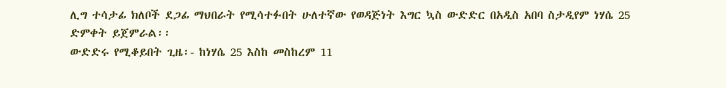ሊግ ተሳታፊ ክለቦች ደጋፊ ማህበራት የሚሳተፉበት ሁለተኛው የወዳጅነት እግር ኳስ ውድድር በአዲስ አበባ ስታዲየም ነሃሴ 25 ድምቀት ይጀምራል፡፡
ውድድሩ የሚቆይበት ጊዜ፡- ከነሃሴ 25 እስከ መስከረም 11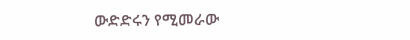ውድድሩን የሚመራው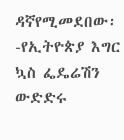ዳኛየሚመደበው፡-የኢትዮጵያ እግር ኳስ ፌዴሬሽን
ውድድሩ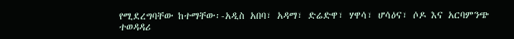የሚደረግባቸው ከተማቸው፡-አዲስ አበባ፣ አዳማ፣ ድሬድዋ፣ ሃዋሳ፣ ሆሳዕና፣ ሶዶ እና አርባምንጭ
ተወዳዳሪ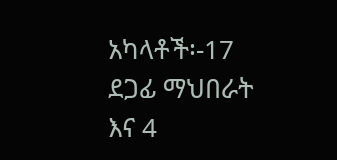አካላቶች፡-17 ደጋፊ ማህበራት እና 4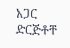አጋር ድርጅቶቸ